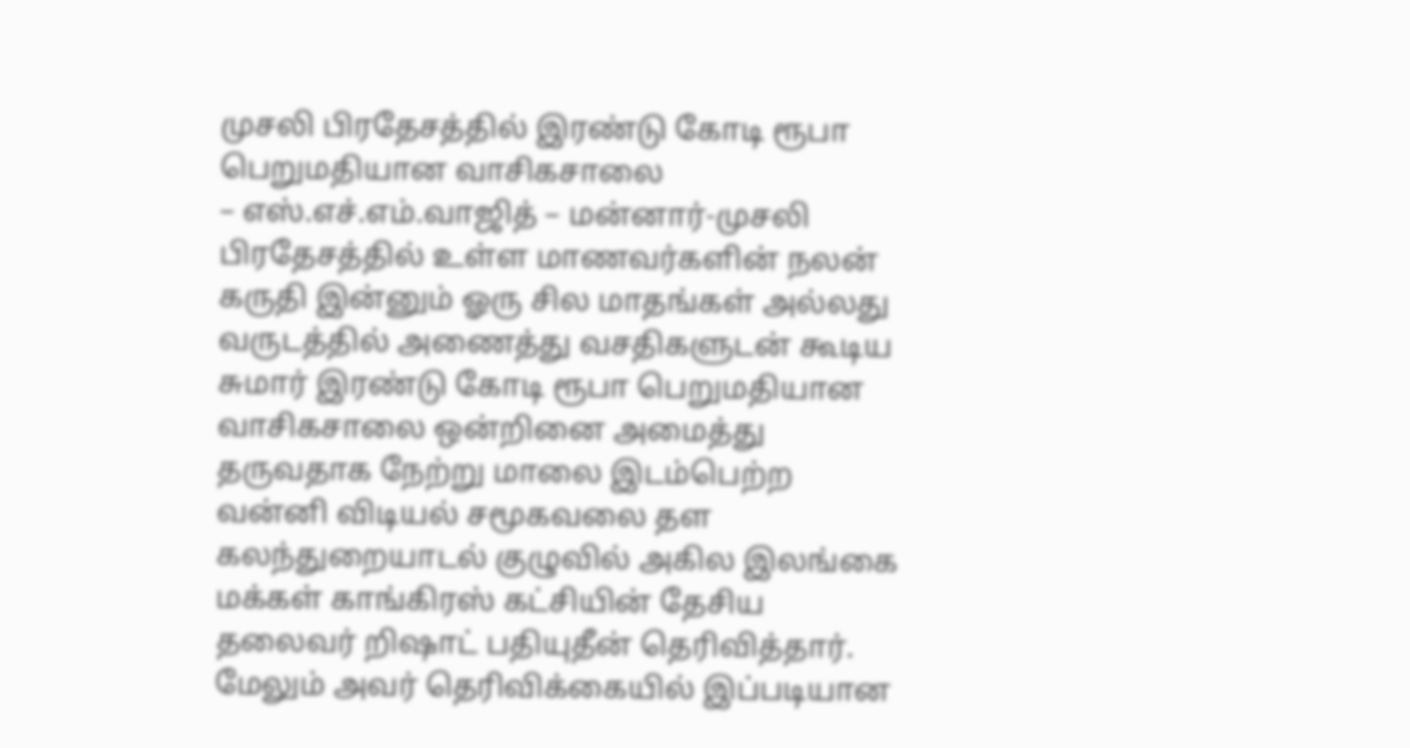முசலி பிரதேசத்தில் இரண்டு கோடி ரூபா பெறுமதியான வாசிகசாலை
– எஸ்.எச்.எம்.வாஜித் – மன்னார்-முசலி பிரதேசத்தில் உள்ள மாணவர்களின் நலன் கருதி இன்னும் ஓரு சில மாதங்கள் அல்லது வருடத்தில் அணைத்து வசதிகளுடன் கூடிய சுமார் இரண்டு கோடி ரூபா பெறுமதியான வாசிகசாலை ஒன்றினை அமைத்து தருவதாக நேற்று மாலை இடம்பெற்ற வன்னி விடியல் சமூகவலை தள கலந்துறையாடல் குழுவில் அகில இலங்கை மக்கள் காங்கிரஸ் கட்சியின் தேசிய தலைவர் றிஷாட் பதியுதீன் தெரிவித்தார். மேலும் அவர் தெரிவிக்கையில் இப்படியான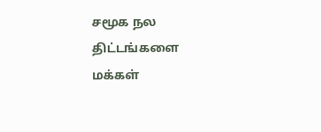சமூக நல திட்டங்களை மக்கள்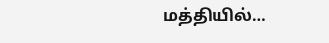மத்தியில்…